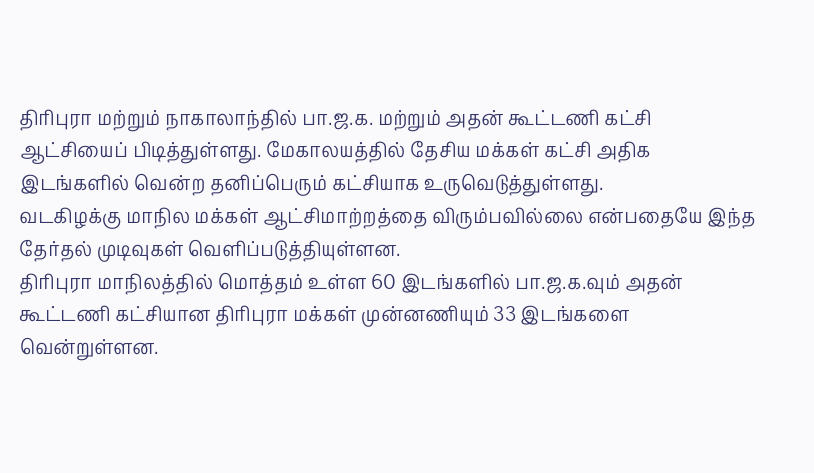திரிபுரா மற்றும் நாகாலாந்தில் பா.ஜ.க. மற்றும் அதன் கூட்டணி கட்சி ஆட்சியைப் பிடித்துள்ளது. மேகாலயத்தில் தேசிய மக்கள் கட்சி அதிக இடங்களில் வென்ற தனிப்பெரும் கட்சியாக உருவெடுத்துள்ளது.
வடகிழக்கு மாநில மக்கள் ஆட்சிமாற்றத்தை விரும்பவில்லை என்பதையே இந்த தேர்தல் முடிவுகள் வெளிப்படுத்தியுள்ளன.
திரிபுரா மாநிலத்தில் மொத்தம் உள்ள 60 இடங்களில் பா.ஜ.க.வும் அதன் கூட்டணி கட்சியான திரிபுரா மக்கள் முன்னணியும் 33 இடங்களை வென்றுள்ளன.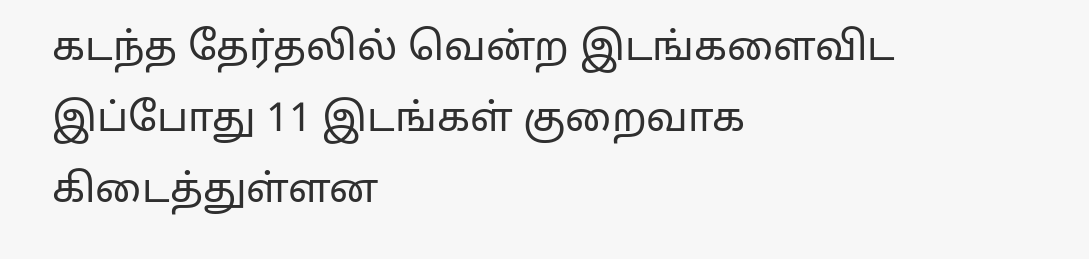கடந்த தேர்தலில் வென்ற இடங்களைவிட இப்போது 11 இடங்கள் குறைவாக கிடைத்துள்ளன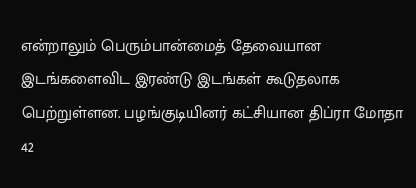என்றாலும் பெரும்பான்மைத் தேவையான இடங்களைவிட இரண்டு இடங்கள் கூடுதலாக பெற்றுள்ளன. பழங்குடியினர் கட்சியான திப்ரா மோதா 42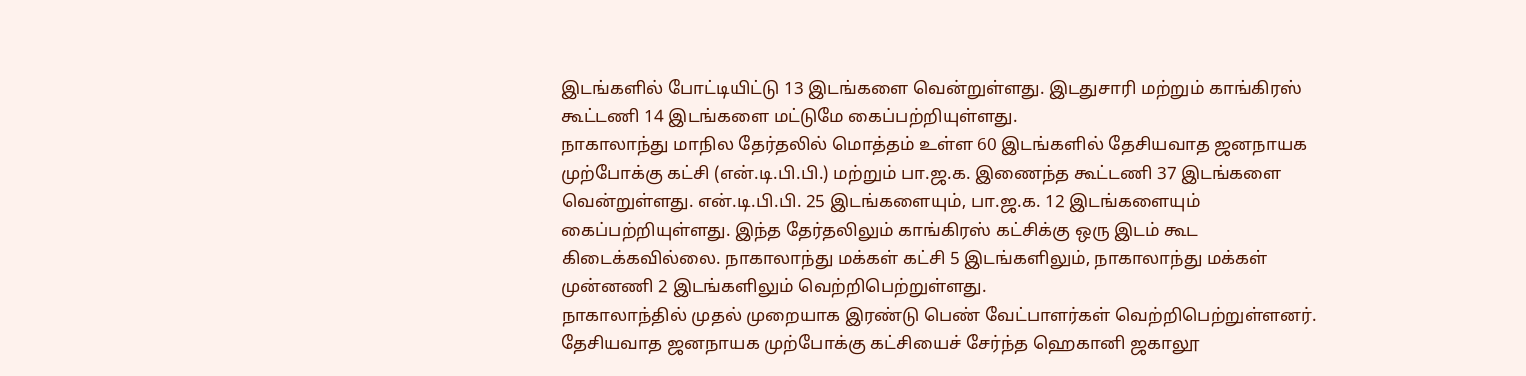இடங்களில் போட்டியிட்டு 13 இடங்களை வென்றுள்ளது. இடதுசாரி மற்றும் காங்கிரஸ் கூட்டணி 14 இடங்களை மட்டுமே கைப்பற்றியுள்ளது.
நாகாலாந்து மாநில தேர்தலில் மொத்தம் உள்ள 60 இடங்களில் தேசியவாத ஜனநாயக முற்போக்கு கட்சி (என்.டி.பி.பி.) மற்றும் பா.ஜ.க. இணைந்த கூட்டணி 37 இடங்களை வென்றுள்ளது. என்.டி.பி.பி. 25 இடங்களையும், பா.ஜ.க. 12 இடங்களையும் கைப்பற்றியுள்ளது. இந்த தேர்தலிலும் காங்கிரஸ் கட்சிக்கு ஒரு இடம் கூட கிடைக்கவில்லை. நாகாலாந்து மக்கள் கட்சி 5 இடங்களிலும், நாகாலாந்து மக்கள் முன்னணி 2 இடங்களிலும் வெற்றிபெற்றுள்ளது.
நாகாலாந்தில் முதல் முறையாக இரண்டு பெண் வேட்பாளர்கள் வெற்றிபெற்றுள்ளனர். தேசியவாத ஜனநாயக முற்போக்கு கட்சியைச் சேர்ந்த ஹெகானி ஜகாலூ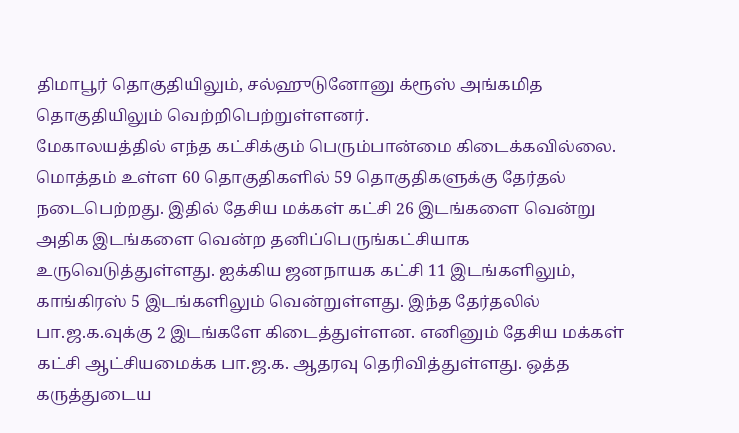திமாபூர் தொகுதியிலும், சல்ஹுடுனோனு க்ரூஸ் அங்கமித தொகுதியிலும் வெற்றிபெற்றுள்ளனர்.
மேகாலயத்தில் எந்த கட்சிக்கும் பெரும்பான்மை கிடைக்கவில்லை. மொத்தம் உள்ள 60 தொகுதிகளில் 59 தொகுதிகளுக்கு தேர்தல் நடைபெற்றது. இதில் தேசிய மக்கள் கட்சி 26 இடங்களை வென்று அதிக இடங்களை வென்ற தனிப்பெருங்கட்சியாக உருவெடுத்துள்ளது. ஐக்கிய ஜனநாயக கட்சி 11 இடங்களிலும், காங்கிரஸ் 5 இடங்களிலும் வென்றுள்ளது. இந்த தேர்தலில் பா.ஜ.க.வுக்கு 2 இடங்களே கிடைத்துள்ளன. எனினும் தேசிய மக்கள் கட்சி ஆட்சியமைக்க பா.ஜ.க. ஆதரவு தெரிவித்துள்ளது. ஒத்த கருத்துடைய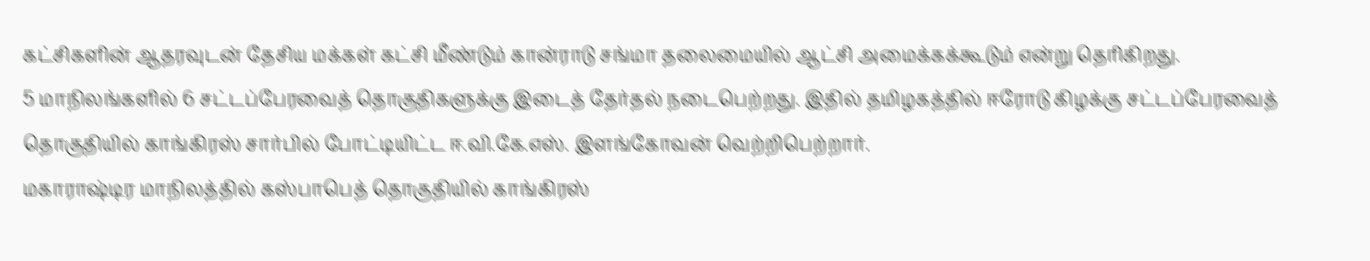கட்சிகளின் ஆதரவுடன் தேசிய மக்கள் கட்சி மீண்டும் கான்ராடு சங்மா தலைமையில் ஆட்சி அமைக்கக்கூடும் என்று தெரிகிறது.
5 மாநிலங்களில் 6 சட்டப்பேரவைத் தொகுதிகளுக்கு இடைத் தேர்தல் நடைபெற்றது. இதில் தமிழகத்தில் ஈரோடு கிழக்கு சட்டப்பேரவைத் தொகுதியில் காங்கிரஸ் சார்பில் போட்டியிட்ட ஈ.வி.கே.எஸ். இளங்கோவன் வெற்றிபெற்றார்.
மகாராஷ்டிர மாநிலத்தில் கஸ்பாபெத் தொகுதியில் காங்கிரஸ்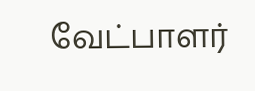வேட்பாளர்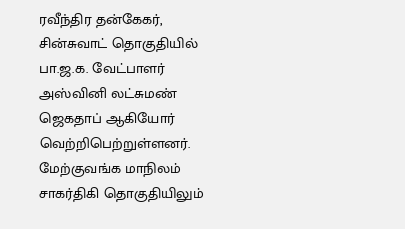ரவீந்திர தன்கேகர், சின்சுவாட் தொகுதியில் பா.ஜ.க. வேட்பாளர் அஸ்வினி லட்சுமண் ஜெகதாப் ஆகியோர் வெற்றிபெற்றுள்ளனர்.
மேற்குவங்க மாநிலம் சாகர்திகி தொகுதியிலும்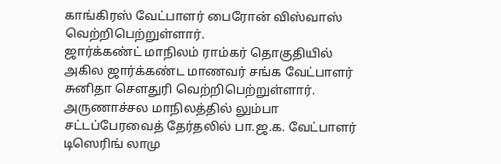காங்கிரஸ் வேட்பாளர் பைரோன் விஸ்வாஸ் வெற்றிபெற்றுள்ளார்.
ஜார்க்கண்ட் மாநிலம் ராம்கர் தொகுதியில் அகில ஜார்க்கண்ட மாணவர் சங்க வேட்பாளர் சுனிதா செளதுரி வெற்றிபெற்றுள்ளார். அருணாச்சல மாநிலத்தில் லும்பா சட்டப்பேரவைத் தேர்தலில் பா.ஜ.க. வேட்பாளர் டிஸெரிங் லாமு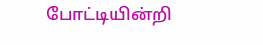போட்டியின்றி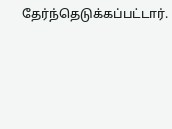தேர்ந்தெடுக்கப்பட்டார்.